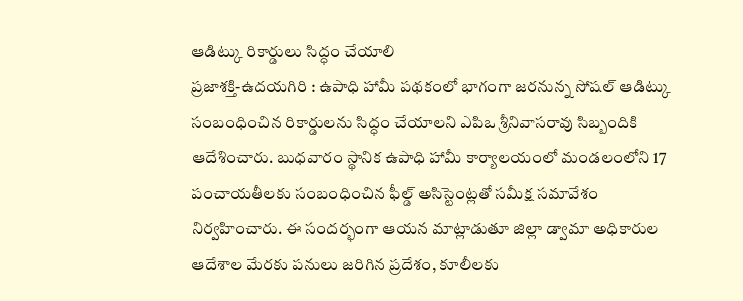ఆడిట్కు రికార్డులు సిద్ధం చేయాలి
ప్రజాశక్తి-ఉదయగిరి : ఉపాధి హామీ పథకంలో భాగంగా జరనున్న సోషల్ ఆడిట్కు సంబంధించిన రికార్డులను సిద్ధం చేయాలని ఎపిఒ శ్రీనివాసరావు సిబ్బందికి ఆదేశించారు. బుధవారం స్థానిక ఉపాధి హామీ కార్యాలయంలో మండలంలోని 17 పంచాయతీలకు సంబంధించిన ఫీల్డ్ అసిస్టెంట్లతో సమీక్ష సమావేశం నిర్వహించారు. ఈ సందర్భంగా ఆయన మాట్లాడుతూ జిల్లా డ్వామా అధికారుల ఆదేశాల మేరకు పనులు జరిగిన ప్రదేశం, కూలీలకు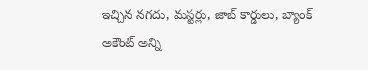ఇచ్చిన నగదు, మస్టర్లు, జాబ్ కార్డులు, బ్యాంక్ అకౌంట్ అన్ని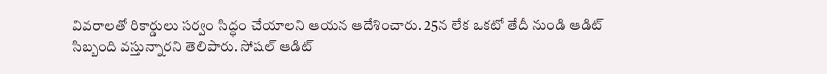వివరాలతో రికార్డులు సర్వం సిద్ధం చేయాలని ఆయన ఆదేశించారు. 25న లేక ఒకటో తేదీ నుండి ఆడిట్ సిబ్బంది వస్తున్నారని తెలిపారు. సోషల్ ఆడిట్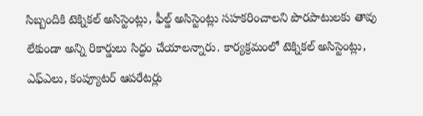సిబ్బందికి టెక్నికల్ అసిస్టెంట్లు, ఫీల్డ్ అసిస్టెంట్లు సహకరించాలని పొరపాటులకు తావు లేకుండా అన్ని రికార్డులు సిద్ధం చేయాలన్నారు. కార్యక్రమంలో టెక్నికల్ అసిస్టెంట్లు, ఎఫ్ఎలు, కంప్యూటర్ ఆపరేటర్లు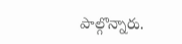పాల్గొన్నారు.